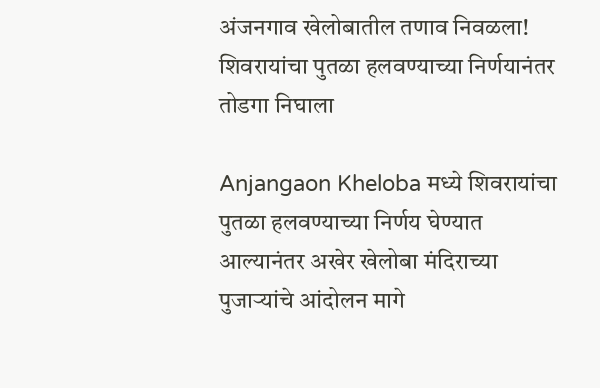अंजनगाव खेलोबातील तणाव निवळला! शिवरायांचा पुतळा हलवण्याच्या निर्णयानंतर तोडगा निघाला

Anjangaon Kheloba मध्ये शिवरायांचा पुतळा हलवण्याच्या निर्णय घेण्यात आल्यानंतर अखेर खेलोबा मंदिराच्या पुजाऱ्यांचे आंदोलन मागे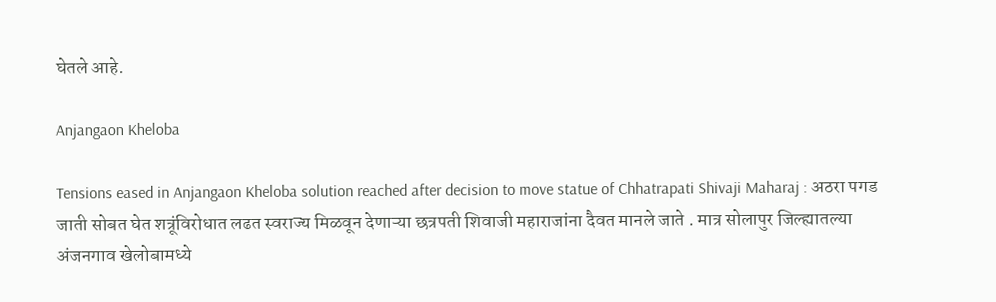घेतले आहे.

Anjangaon Kheloba

Tensions eased in Anjangaon Kheloba solution reached after decision to move statue of Chhatrapati Shivaji Maharaj : अठरा पगड जाती सोबत घेत शत्रूंविरोधात लढत स्वराज्य मिळवून देणाऱ्या छत्रपती शिवाजी महाराजांना दैवत मानले जाते . मात्र सोलापुर जिल्ह्यातल्या अंजनगाव खेलोबामध्ये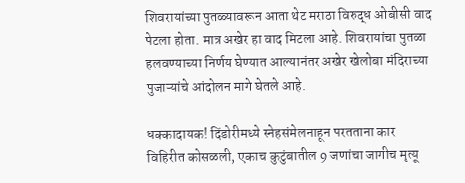शिवरायांच्या पुतळ्यावरून आता थेट मराठा विरुद्ध ओबीसी वाद पेटला होता. मात्र अखेर हा वाद मिटला आहे. शिवरायांचा पुतळा हलवण्याच्या निर्णय घेण्यात आल्यानंतर अखेर खेलोबा मंदिराच्या पुजाऱ्यांचे आंदोलन मागे घेतले आहे.

धक्कादायक! दिंडोरीमध्ये स्नेहसंमेलनाहून परतताना कार विहिरीत कोसळली, एकाच कुटुंबातील 9 जणांचा जागीच मृत्यू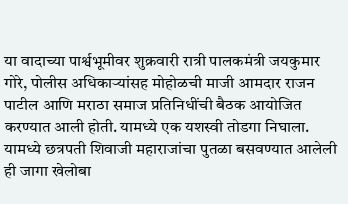या वादाच्या पार्श्वभूमीवर शुक्रवारी रात्री पालकमंत्री जयकुमार गोरे, पोलीस अधिकाऱ्यांसह मोहोळची माजी आमदार राजन पाटील आणि मराठा समाज प्रतिनिधींची बैठक आयोजित करण्यात आली होती. यामध्ये एक यशस्वी तोडगा निघाला. यामध्ये छत्रपती शिवाजी महाराजांचा पुतळा बसवण्यात आलेली ही जागा खेलोबा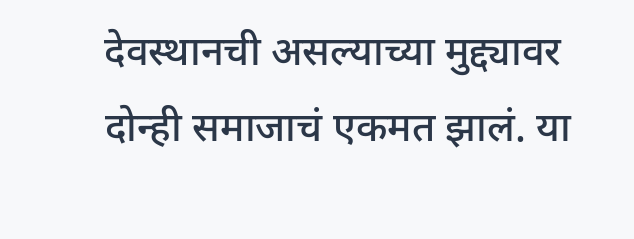देवस्थानची असल्याच्या मुद्द्यावर दोन्ही समाजाचं एकमत झालं. या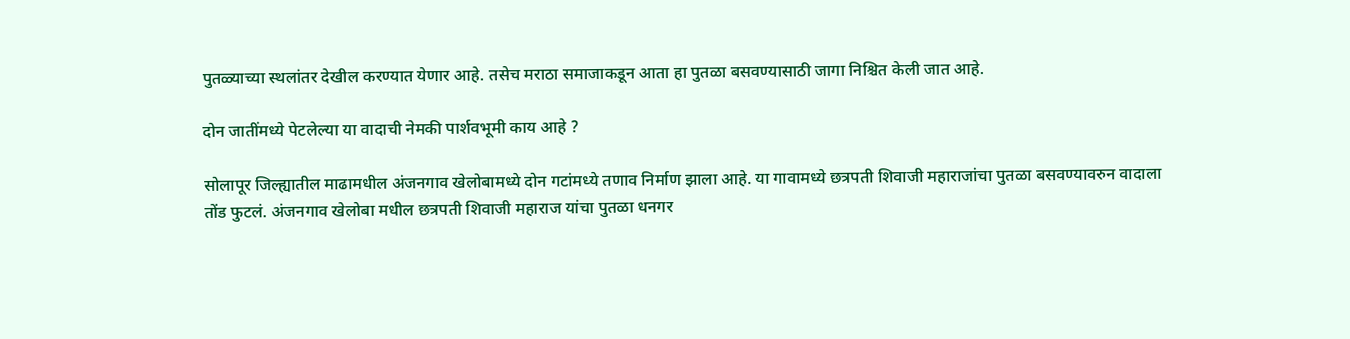पुतळ्याच्या स्थलांतर देखील करण्यात येणार आहे. तसेच मराठा समाजाकडून आता हा पुतळा बसवण्यासाठी जागा निश्चित केली जात आहे.

दोन जातींमध्ये पेटलेल्या या वादाची नेमकी पार्शवभूमी काय आहे ?

सोलापूर जिल्ह्यातील माढामधील अंजनगाव खेलोबामध्ये दोन गटांमध्ये तणाव निर्माण झाला आहे. या गावामध्ये छत्रपती शिवाजी महाराजांचा पुतळा बसवण्यावरुन वादाला तोंड फुटलं. अंजनगाव खेलोबा मधील छत्रपती शिवाजी महाराज यांचा पुतळा धनगर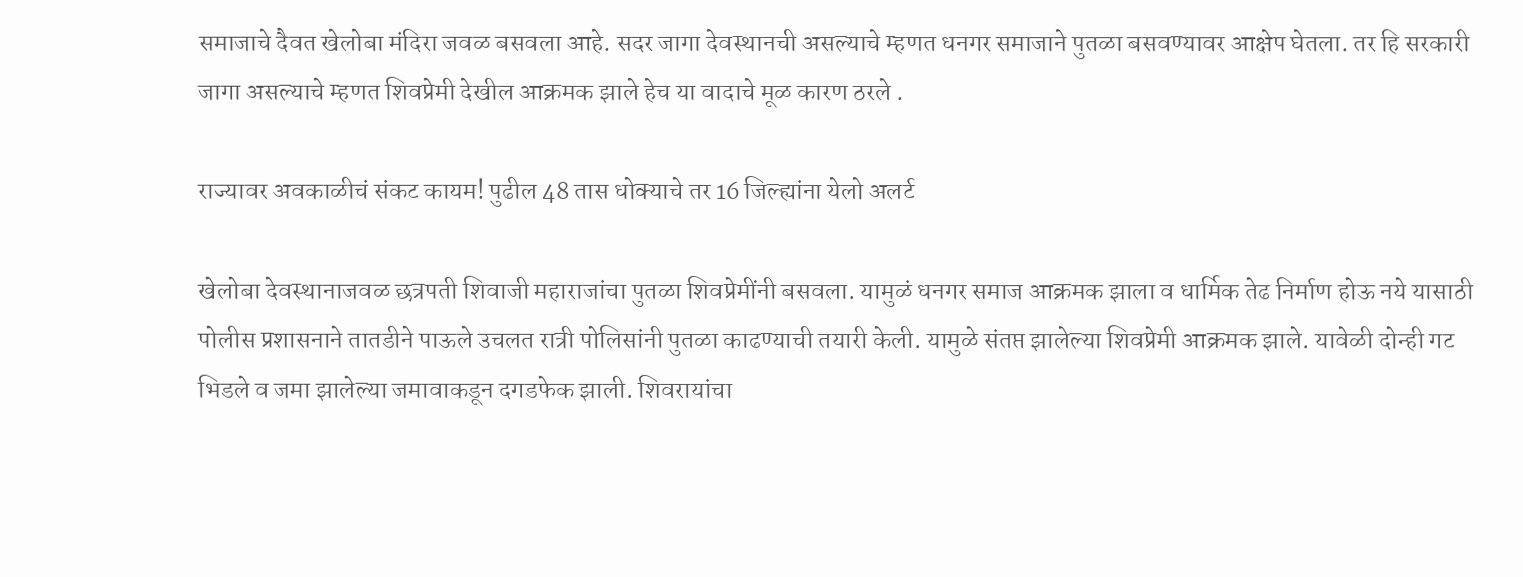समाजाचे दैवत खेलोबा मंदिरा जवळ बसवला आहे. सदर जागा देवस्थानची असल्याचे म्हणत धनगर समाजाने पुतळा बसवण्यावर आक्षेप घेतला. तर हि सरकारी जागा असल्याचे म्हणत शिवप्रेमी देखील आक्रमक झाले हेच या वादाचे मूळ कारण ठरले .

राज्यावर अवकाळीचं संकट कायम! पुढील 48 तास धोक्याचे तर 16 जिल्ह्यांना येलो अलर्ट

खेलोबा देवस्थानाजवळ छत्रपती शिवाजी महाराजांचा पुतळा शिवप्रेमींनी बसवला. यामुळं धनगर समाज आक्रमक झाला व धार्मिक तेढ निर्माण होऊ नये यासाठी पोलीस प्रशासनाने तातडीने पाऊले उचलत रात्री पोलिसांनी पुतळा काढण्याची तयारी केली. यामुळे संतप्त झालेल्या शिवप्रेमी आक्रमक झाले. यावेळी दोन्ही गट भिडले व जमा झालेल्या जमावाकडून दगडफेक झाली. शिवरायांचा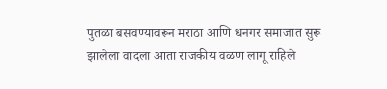पुतळा बसवण्यावरून मराठा आणि धनगर समाजात सुरू झालेला वादला आता राजकीय वळण लागू राहिले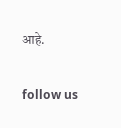आहे.

follow us